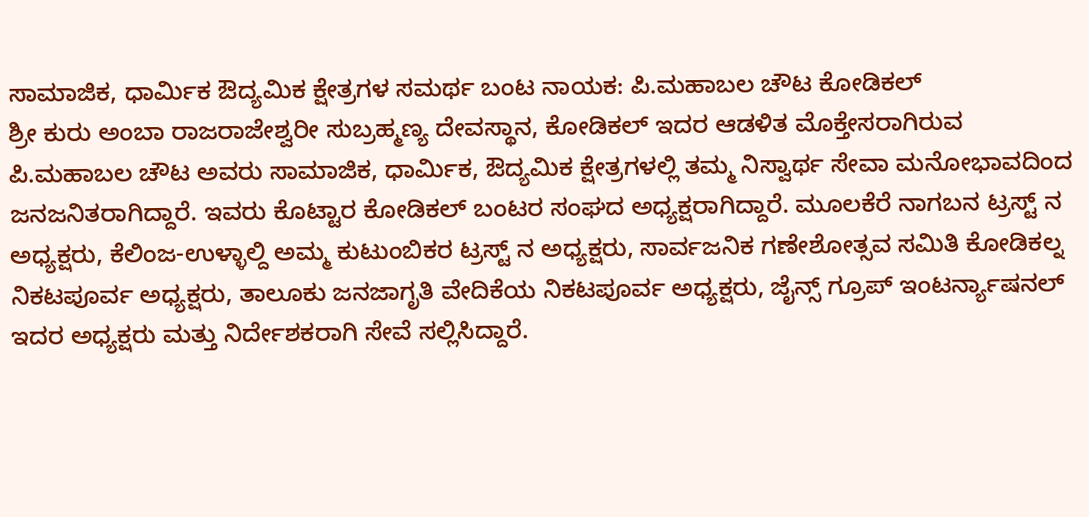ಸಾಮಾಜಿಕ, ಧಾರ್ಮಿಕ ಔದ್ಯಮಿಕ ಕ್ಷೇತ್ರಗಳ ಸಮರ್ಥ ಬಂಟ ನಾಯಕ: ಪಿ.ಮಹಾಬಲ ಚೌಟ ಕೋಡಿಕಲ್
ಶ್ರೀ ಕುರು ಅಂಬಾ ರಾಜರಾಜೇಶ್ವರೀ ಸುಬ್ರಹ್ಮಣ್ಯ ದೇವಸ್ಥಾನ, ಕೋಡಿಕಲ್ ಇದರ ಆಡಳಿತ ಮೊಕ್ತೇಸರಾಗಿರುವ ಪಿ.ಮಹಾಬಲ ಚೌಟ ಅವರು ಸಾಮಾಜಿಕ, ಧಾರ್ಮಿಕ, ಔದ್ಯಮಿಕ ಕ್ಷೇತ್ರಗಳಲ್ಲಿ ತಮ್ಮ ನಿಸ್ವಾರ್ಥ ಸೇವಾ ಮನೋಭಾವದಿಂದ ಜನಜನಿತರಾಗಿದ್ದಾರೆ. ಇವರು ಕೊಟ್ಟಾರ ಕೋಡಿಕಲ್ ಬಂಟರ ಸಂಘದ ಅಧ್ಯಕ್ಷರಾಗಿದ್ದಾರೆ. ಮೂಲಕೆರೆ ನಾಗಬನ ಟ್ರಸ್ಟ್ ನ ಅಧ್ಯಕ್ಷರು, ಕೆಲಿಂಜ-ಉಳ್ಳಾಲ್ದಿ ಅಮ್ಮ ಕುಟುಂಬಿಕರ ಟ್ರಸ್ಟ್ ನ ಅಧ್ಯಕ್ಷರು, ಸಾರ್ವಜನಿಕ ಗಣೇಶೋತ್ಸವ ಸಮಿತಿ ಕೋಡಿಕಲ್ನ ನಿಕಟಪೂರ್ವ ಅಧ್ಯಕ್ಷರು, ತಾಲೂಕು ಜನಜಾಗೃತಿ ವೇದಿಕೆಯ ನಿಕಟಪೂರ್ವ ಅಧ್ಯಕ್ಷರು, ಜೈನ್ಸ್ ಗ್ರೂಪ್ ಇಂಟರ್ನ್ಯಾಷನಲ್ ಇದರ ಅಧ್ಯಕ್ಷರು ಮತ್ತು ನಿರ್ದೇಶಕರಾಗಿ ಸೇವೆ ಸಲ್ಲಿಸಿದ್ದಾರೆ.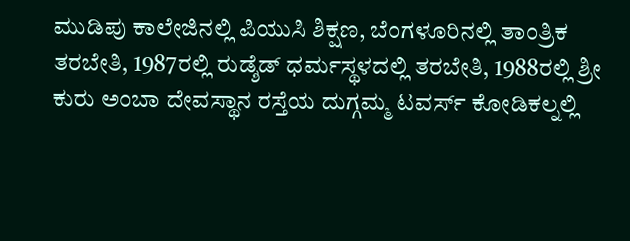ಮುಡಿಪು ಕಾಲೇಜಿನಲ್ಲಿ ಪಿಯುಸಿ ಶಿಕ್ಷಣ, ಬೆಂಗಳೂರಿನಲ್ಲಿ ತಾಂತ್ರಿಕ ತರಬೇತಿ, 1987ರಲ್ಲಿ ರುಡ್ಶೆಡ್ ಧರ್ಮಸ್ಥಳದಲ್ಲಿ ತರಬೇತಿ, 1988ರಲ್ಲಿ ಶ್ರೀ ಕುರು ಅಂಬಾ ದೇವಸ್ಥಾನ ರಸ್ತೆಯ ದುಗ್ಗಮ್ಮ ಟವರ್ಸ್ ಕೋಡಿಕಲ್ನಲ್ಲಿ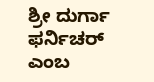ಶ್ರೀ ದುರ್ಗಾ ಫರ್ನಿಚರ್ ಎಂಬ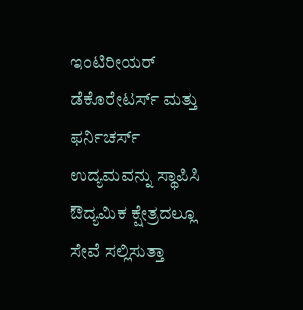ಇಂಟಿರೀಯರ್ ಡೆಕೊರೇಟರ್ಸ್ ಮತ್ತು ಫರ್ನಿಚರ್ಸ್ ಉದ್ಯಮವನ್ನು ಸ್ಥಾಪಿಸಿ ಔದ್ಯಮಿಕ ಕ್ಷೇತ್ರದಲ್ಲೂ ಸೇವೆ ಸಲ್ಲಿಸುತ್ತಾ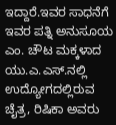ಇದ್ದಾರೆ.ಇವರ ಸಾಧನೆಗೆ ಇವರ ಪತ್ನಿ ಅನುಸೂಯ ಎಂ. ಚೌಟ ಮಕ್ಕಳಾದ ಯು.ಎ.ಎಸ್.ನಲ್ಲಿ ಉದ್ಯೋಗದಲ್ಲಿರುವ ಚೈತ್ರ, ರಿಷಿಕಾ ಅವರು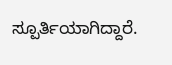ಸ್ಪೂರ್ತಿಯಾಗಿದ್ದಾರೆ.